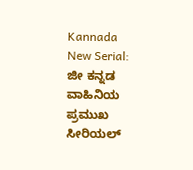Kannada New Serial: ಜೀ ಕನ್ನಡ ವಾಹಿನಿಯ ಪ್ರಮುಖ ಸೀರಿಯಲ್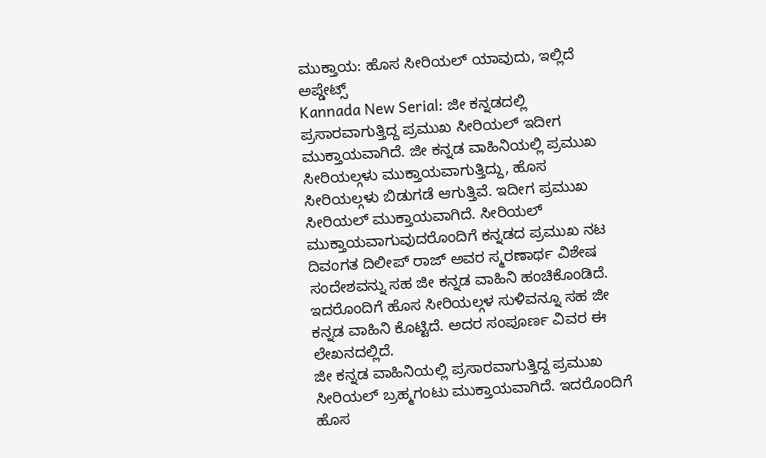ಮುಕ್ತಾಯ: ಹೊಸ ಸೀರಿಯಲ್ ಯಾವುದು, ಇಲ್ಲಿದೆ ಅಪ್ಡೇಟ್ಸ್
Kannada New Serial: ಜೀ ಕನ್ನಡದಲ್ಲಿ ಪ್ರಸಾರವಾಗುತ್ತಿದ್ದ ಪ್ರಮುಖ ಸೀರಿಯಲ್ ಇದೀಗ ಮುಕ್ತಾಯವಾಗಿದೆ. ಜೀ ಕನ್ನಡ ವಾಹಿನಿಯಲ್ಲಿ ಪ್ರಮುಖ ಸೀರಿಯಲ್ಗಳು ಮುಕ್ತಾಯವಾಗುತ್ತಿದ್ದು, ಹೊಸ ಸೀರಿಯಲ್ಗಳು ಬಿಡುಗಡೆ ಆಗುತ್ತಿವೆ. ಇದೀಗ ಪ್ರಮುಖ ಸೀರಿಯಲ್ ಮುಕ್ತಾಯವಾಗಿದೆ. ಸೀರಿಯಲ್ ಮುಕ್ತಾಯವಾಗುವುದರೊಂದಿಗೆ ಕನ್ನಡದ ಪ್ರಮುಖ ನಟ ದಿವಂಗತ ದಿಲೀಪ್ ರಾಜ್ ಅವರ ಸ್ಮರಣಾರ್ಥ ವಿಶೇಷ ಸಂದೇಶವನ್ನು ಸಹ ಜೀ ಕನ್ನಡ ವಾಹಿನಿ ಹಂಚಿಕೊಂಡಿದೆ. ಇದರೊಂದಿಗೆ ಹೊಸ ಸೀರಿಯಲ್ಗಳ ಸುಳಿವನ್ನೂ ಸಹ ಜೀ ಕನ್ನಡ ವಾಹಿನಿ ಕೊಟ್ಟಿದೆ. ಅದರ ಸಂಪೂರ್ಣ ವಿವರ ಈ ಲೇಖನದಲ್ಲಿದೆ.
ಜೀ ಕನ್ನಡ ವಾಹಿನಿಯಲ್ಲಿ ಪ್ರಸಾರವಾಗುತ್ತಿದ್ದ ಪ್ರಮುಖ ಸೀರಿಯಲ್ ಬ್ರಹ್ಮಗಂಟು ಮುಕ್ತಾಯವಾಗಿದೆ. ಇದರೊಂದಿಗೆ ಹೊಸ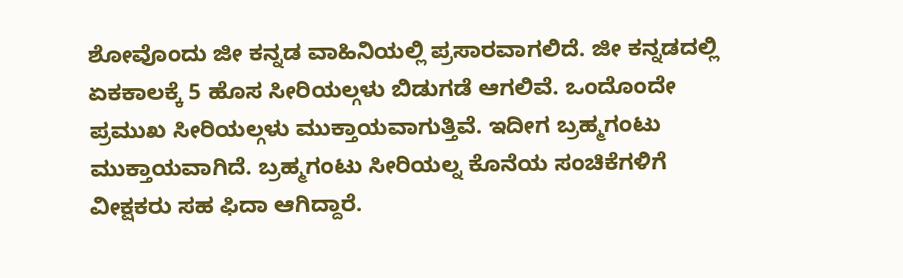ಶೋವೊಂದು ಜೀ ಕನ್ನಡ ವಾಹಿನಿಯಲ್ಲಿ ಪ್ರಸಾರವಾಗಲಿದೆ. ಜೀ ಕನ್ನಡದಲ್ಲಿ ಏಕಕಾಲಕ್ಕೆ 5 ಹೊಸ ಸೀರಿಯಲ್ಗಳು ಬಿಡುಗಡೆ ಆಗಲಿವೆ. ಒಂದೊಂದೇ ಪ್ರಮುಖ ಸೀರಿಯಲ್ಗಳು ಮುಕ್ತಾಯವಾಗುತ್ತಿವೆ. ಇದೀಗ ಬ್ರಹ್ಮಗಂಟು ಮುಕ್ತಾಯವಾಗಿದೆ. ಬ್ರಹ್ಮಗಂಟು ಸೀರಿಯಲ್ನ ಕೊನೆಯ ಸಂಚಿಕೆಗಳಿಗೆ ವೀಕ್ಷಕರು ಸಹ ಫಿದಾ ಆಗಿದ್ದಾರೆ.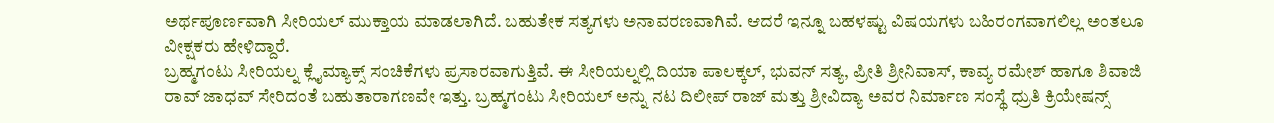ಅರ್ಥಪೂರ್ಣವಾಗಿ ಸೀರಿಯಲ್ ಮುಕ್ತಾಯ ಮಾಡಲಾಗಿದೆ. ಬಹುತೇಕ ಸತ್ಯಗಳು ಅನಾವರಣವಾಗಿವೆ. ಆದರೆ ಇನ್ನೂ ಬಹಳಷ್ಟು ವಿಷಯಗಳು ಬಹಿರಂಗವಾಗಲಿಲ್ಲ ಅಂತಲೂ ವೀಕ್ಷಕರು ಹೇಳಿದ್ದಾರೆ.
ಬ್ರಹ್ಮಗಂಟು ಸೀರಿಯಲ್ನ ಕ್ಲೈಮ್ಯಾಕ್ಸ್ ಸಂಚಿಕೆಗಳು ಪ್ರಸಾರವಾಗುತ್ತಿವೆ. ಈ ಸೀರಿಯಲ್ನಲ್ಲಿ ದಿಯಾ ಪಾಲಕ್ಕಲ್, ಭುವನ್ ಸತ್ಯ, ಪ್ರೀತಿ ಶ್ರೀನಿವಾಸ್, ಕಾವ್ಯ ರಮೇಶ್ ಹಾಗೂ ಶಿವಾಜಿ ರಾವ್ ಜಾಧವ್ ಸೇರಿದಂತೆ ಬಹುತಾರಾಗಣವೇ ಇತ್ತು. ಬ್ರಹ್ಮಗಂಟು ಸೀರಿಯಲ್ ಅನ್ನು ನಟ ದಿಲೀಪ್ ರಾಜ್ ಮತ್ತು ಶ್ರೀವಿದ್ಯಾ ಅವರ ನಿರ್ಮಾಣ ಸಂಸ್ಥೆ ಧ್ರುತಿ ಕ್ರಿಯೇಷನ್ಸ್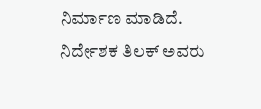ನಿರ್ಮಾಣ ಮಾಡಿದೆ. ನಿರ್ದೇಶಕ ತಿಲಕ್ ಅವರು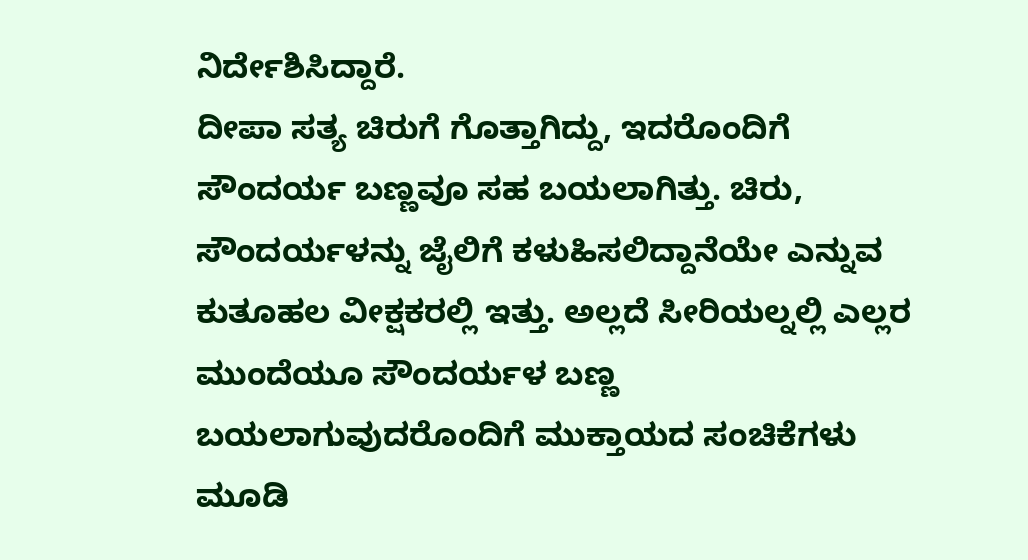ನಿರ್ದೇಶಿಸಿದ್ದಾರೆ.
ದೀಪಾ ಸತ್ಯ ಚಿರುಗೆ ಗೊತ್ತಾಗಿದ್ದು, ಇದರೊಂದಿಗೆ ಸೌಂದರ್ಯ ಬಣ್ಣವೂ ಸಹ ಬಯಲಾಗಿತ್ತು. ಚಿರು, ಸೌಂದರ್ಯಳನ್ನು ಜೈಲಿಗೆ ಕಳುಹಿಸಲಿದ್ದಾನೆಯೇ ಎನ್ನುವ ಕುತೂಹಲ ವೀಕ್ಷಕರಲ್ಲಿ ಇತ್ತು. ಅಲ್ಲದೆ ಸೀರಿಯಲ್ನಲ್ಲಿ ಎಲ್ಲರ ಮುಂದೆಯೂ ಸೌಂದರ್ಯಳ ಬಣ್ಣ ಬಯಲಾಗುವುದರೊಂದಿಗೆ ಮುಕ್ತಾಯದ ಸಂಚಿಕೆಗಳು ಮೂಡಿ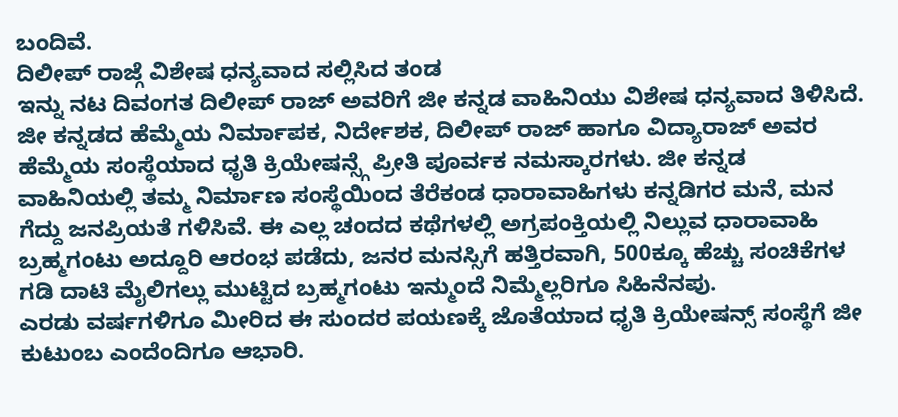ಬಂದಿವೆ.
ದಿಲೀಪ್ ರಾಜ್ಗೆ ವಿಶೇಷ ಧನ್ಯವಾದ ಸಲ್ಲಿಸಿದ ತಂಡ
ಇನ್ನು ನಟ ದಿವಂಗತ ದಿಲೀಪ್ ರಾಜ್ ಅವರಿಗೆ ಜೀ ಕನ್ನಡ ವಾಹಿನಿಯು ವಿಶೇಷ ಧನ್ಯವಾದ ತಿಳಿಸಿದೆ. ಜೀ ಕನ್ನಡದ ಹೆಮ್ಮೆಯ ನಿರ್ಮಾಪಕ, ನಿರ್ದೇಶಕ, ದಿಲೀಪ್ ರಾಜ್ ಹಾಗೂ ವಿದ್ಯಾರಾಜ್ ಅವರ ಹೆಮ್ಮೆಯ ಸಂಸ್ಥೆಯಾದ ಧೃತಿ ಕ್ರಿಯೇಷನ್ಸ್ಗೆ ಪ್ರೀತಿ ಪೂರ್ವಕ ನಮಸ್ಕಾರಗಳು. ಜೀ ಕನ್ನಡ ವಾಹಿನಿಯಲ್ಲಿ ತಮ್ಮ ನಿರ್ಮಾಣ ಸಂಸ್ಥೆಯಿಂದ ತೆರೆಕಂಡ ಧಾರಾವಾಹಿಗಳು ಕನ್ನಡಿಗರ ಮನೆ, ಮನ ಗೆದ್ದು ಜನಪ್ರಿಯತೆ ಗಳಿಸಿವೆ. ಈ ಎಲ್ಲ ಚಂದದ ಕಥೆಗಳಲ್ಲಿ ಅಗ್ರಪಂಕ್ತಿಯಲ್ಲಿ ನಿಲ್ಲುವ ಧಾರಾವಾಹಿ ಬ್ರಹ್ಮಗಂಟು ಅದ್ದೂರಿ ಆರಂಭ ಪಡೆದು, ಜನರ ಮನಸ್ಸಿಗೆ ಹತ್ತಿರವಾಗಿ, 500ಕ್ಕೂ ಹೆಚ್ಚು ಸಂಚಿಕೆಗಳ ಗಡಿ ದಾಟಿ ಮೈಲಿಗಲ್ಲು ಮುಟ್ಟಿದ ಬ್ರಹ್ಮಗಂಟು ಇನ್ಮುಂದೆ ನಿಮ್ಮೆಲ್ಲರಿಗೂ ಸಿಹಿನೆನಪು.
ಎರಡು ವರ್ಷಗಳಿಗೂ ಮೀರಿದ ಈ ಸುಂದರ ಪಯಣಕ್ಕೆ ಜೊತೆಯಾದ ಧೃತಿ ಕ್ರಿಯೇಷನ್ಸ್ ಸಂಸ್ಥೆಗೆ ಜೀ ಕುಟುಂಬ ಎಂದೆಂದಿಗೂ ಆಭಾರಿ.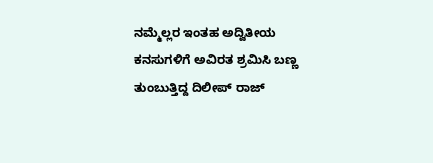ನಮ್ಮೆಲ್ಲರ ಇಂತಹ ಅದ್ವಿತೀಯ ಕನಸುಗಳಿಗೆ ಅವಿರತ ಶ್ರಮಿಸಿ ಬಣ್ಣ ತುಂಬುತ್ತಿದ್ದ ದಿಲೀಪ್ ರಾಜ್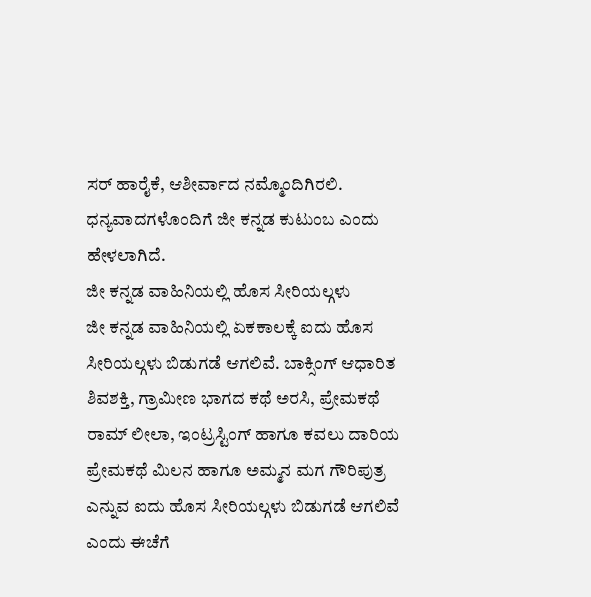ಸರ್ ಹಾರೈಕೆ, ಆಶೀರ್ವಾದ ನಮ್ಮೊಂದಿಗಿರಲಿ. ಧನ್ಯವಾದಗಳೊಂದಿಗೆ ಜೀ ಕನ್ನಡ ಕುಟುಂಬ ಎಂದು ಹೇಳಲಾಗಿದೆ.
ಜೀ ಕನ್ನಡ ವಾಹಿನಿಯಲ್ಲಿ ಹೊಸ ಸೀರಿಯಲ್ಗಳು
ಜೀ ಕನ್ನಡ ವಾಹಿನಿಯಲ್ಲಿ ಏಕಕಾಲಕ್ಕೆ ಐದು ಹೊಸ ಸೀರಿಯಲ್ಗಳು ಬಿಡುಗಡೆ ಆಗಲಿವೆ. ಬಾಕ್ಸಿಂಗ್ ಆಧಾರಿತ ಶಿವಶಕ್ತಿ, ಗ್ರಾಮೀಣ ಭಾಗದ ಕಥೆ ಅರಸಿ, ಪ್ರೇಮಕಥೆ ರಾಮ್ ಲೀಲಾ, ಇಂಟ್ರಸ್ಟಿಂಗ್ ಹಾಗೂ ಕವಲು ದಾರಿಯ ಪ್ರೇಮಕಥೆ ಮಿಲನ ಹಾಗೂ ಅಮ್ಮನ ಮಗ ಗೌರಿಪುತ್ರ ಎನ್ನುವ ಐದು ಹೊಸ ಸೀರಿಯಲ್ಗಳು ಬಿಡುಗಡೆ ಆಗಲಿವೆ ಎಂದು ಈಚೆಗೆ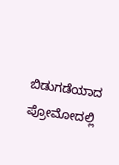ಬಿಡುಗಡೆಯಾದ ಪ್ರೋಮೋದಲ್ಲಿ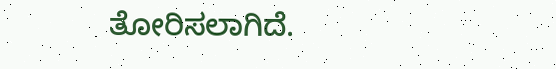ತೋರಿಸಲಾಗಿದೆ.